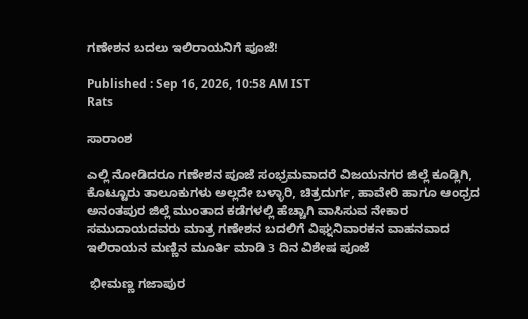ಗಣೇಶನ ಬದಲು ಇಲಿರಾಯನಿಗೆ ಪೂಜೆ!

Published : Sep 16, 2026, 10:58 AM IST
Rats

ಸಾರಾಂಶ

ಎಲ್ಲಿ ನೋಡಿದರೂ ಗಣೇಶನ ಪೂಜೆ ಸಂಭ್ರಮವಾದರೆ ವಿಜಯನಗರ ಜಿಲ್ಲೆ ಕೂಡ್ಲಿಗಿ, ಕೊಟ್ಟೂರು ತಾಲೂಕುಗಳು ಅಲ್ಲದೇ ಬಳ್ಳಾರಿ, ಚಿತ್ರದುರ್ಗ, ಹಾವೇರಿ ಹಾಗೂ ಆಂಧ್ರದ ಅನಂತಪುರ ಜಿಲ್ಲೆ ಮುಂತಾದ ಕಡೆಗಳಲ್ಲಿ ಹೆಚ್ಚಾಗಿ ವಾಸಿಸುವ ನೇಕಾರ ಸಮುದಾಯದವರು ಮಾತ್ರ ಗಣೇಶನ ಬದಲಿಗೆ ವಿಘ್ನನಿವಾರಕನ ವಾಹನವಾದ ಇಲಿರಾಯನ ಮಣ್ಣಿನ ಮೂರ್ತಿ ಮಾಡಿ 3 ದಿನ ವಿಶೇಷ ಪೂಜೆ

 ಭೀಮಣ್ಣ ಗಜಾಪುರ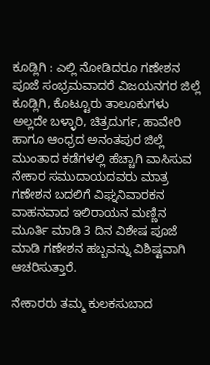ಕೂಡ್ಲಿಗಿ : ಎಲ್ಲಿ ನೋಡಿದರೂ ಗಣೇಶನ ಪೂಜೆ ಸಂಭ್ರಮವಾದರೆ ವಿಜಯನಗರ ಜಿಲ್ಲೆ ಕೂಡ್ಲಿಗಿ, ಕೊಟ್ಟೂರು ತಾಲೂಕುಗಳು ಅಲ್ಲದೇ ಬಳ್ಳಾರಿ, ಚಿತ್ರದುರ್ಗ, ಹಾವೇರಿ ಹಾಗೂ ಆಂಧ್ರದ ಅನಂತಪುರ ಜಿಲ್ಲೆ ಮುಂತಾದ ಕಡೆಗಳಲ್ಲಿ ಹೆಚ್ಚಾಗಿ ವಾಸಿಸುವ ನೇಕಾರ ಸಮುದಾಯದವರು ಮಾತ್ರ ಗಣೇಶನ ಬದಲಿಗೆ ವಿಘ್ನನಿವಾರಕನ ವಾಹನವಾದ ಇಲಿರಾಯನ ಮಣ್ಣಿನ ಮೂರ್ತಿ ಮಾಡಿ 3 ದಿನ ವಿಶೇಷ ಪೂಜೆ ಮಾಡಿ ಗಣೇಶನ ಹಬ್ಬವನ್ನು ವಿಶಿಷ್ಟವಾಗಿ ಆಚರಿಸುತ್ತಾರೆ.

ನೇಕಾರರು ತಮ್ಮ ಕುಲಕಸುಬಾದ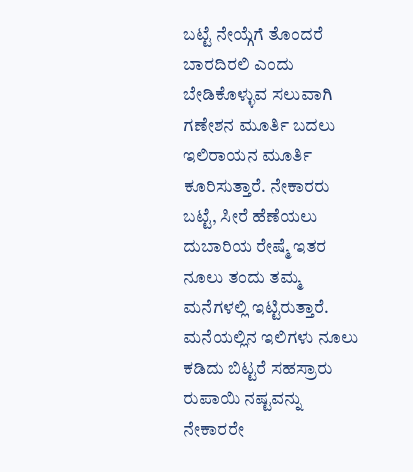ಬಟ್ಟೆ ನೇಯ್ಗೆಗೆ ತೊಂದರೆ ಬಾರದಿರಲಿ ಎಂದು ಬೇಡಿಕೊಳ್ಳುವ ಸಲುವಾಗಿ ಗಣೇಶನ ಮೂರ್ತಿ ಬದಲು ಇಲಿರಾಯನ ಮೂರ್ತಿ ಕೂರಿಸುತ್ತಾರೆ. ನೇಕಾರರು ಬಟ್ಟೆ, ಸೀರೆ ಹೆಣೆಯಲು ದುಬಾರಿಯ ರೇಷ್ಮೆ ಇತರ ನೂಲು ತಂದು ತಮ್ಮ ಮನೆಗಳಲ್ಲಿ ಇಟ್ಟಿರುತ್ತಾರೆ. ಮನೆಯಲ್ಲಿನ ಇಲಿಗಳು ನೂಲು ಕಡಿದು ಬಿಟ್ಟರೆ ಸಹಸ್ರಾರು ರುಪಾಯಿ ನಷ್ಟವನ್ನು ನೇಕಾರರೇ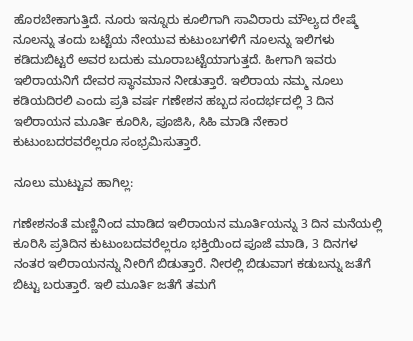ಹೊರಬೇಕಾಗುತ್ತಿದೆ. ನೂರು ಇನ್ನೂರು ಕೂಲಿಗಾಗಿ ಸಾವಿರಾರು ಮೌಲ್ಯದ ರೇಷ್ಮೆ ನೂಲನ್ನು ತಂದು ಬಟ್ಟೆಯ ನೇಯುವ ಕುಟುಂಬಗಳಿಗೆ ನೂಲನ್ನು ಇಲಿಗಳು ಕಡಿದುಬಿಟ್ಟರೆ ಅವರ ಬದುಕು ಮೂರಾಬಟ್ಟೆಯಾಗುತ್ತದೆ. ಹೀಗಾಗಿ ಇವರು ಇಲಿರಾಯನಿಗೆ ದೇವರ ಸ್ಥಾನಮಾನ ನೀಡುತ್ತಾರೆ. ಇಲಿರಾಯ ನಮ್ಮ ನೂಲು ಕಡಿಯದಿರಲಿ ಎಂದು ಪ್ರತಿ ವರ್ಷ ಗಣೇಶನ ಹಬ್ಬದ ಸಂದರ್ಭದಲ್ಲಿ 3 ದಿನ ಇಲಿರಾಯನ ಮೂರ್ತಿ ಕೂರಿಸಿ, ಪೂಜಿಸಿ, ಸಿಹಿ ಮಾಡಿ ನೇಕಾರ ಕುಟುಂಬದರವರೆಲ್ಲರೂ ಸಂಭ್ರಮಿಸುತ್ತಾರೆ.

ನೂಲು ಮುಟ್ಟುವ ಹಾಗಿಲ್ಲ:

ಗಣೇಶನಂತೆ ಮಣ್ಣಿನಿಂದ ಮಾಡಿದ ಇಲಿರಾಯನ ಮೂರ್ತಿಯನ್ನು 3 ದಿನ ಮನೆಯಲ್ಲಿ ಕೂರಿಸಿ ಪ್ರತಿದಿನ ಕುಟುಂಬದವರೆಲ್ಲರೂ ಭಕ್ತಿಯಿಂದ ಪೂಜೆ ಮಾಡಿ, 3 ದಿನಗಳ ನಂತರ ಇಲಿರಾಯನನ್ನು ನೀರಿಗೆ ಬಿಡುತ್ತಾರೆ. ನೀರಲ್ಲಿ ಬಿಡುವಾಗ ಕಡುಬನ್ನು ಜತೆಗೆ ಬಿಟ್ಟು ಬರುತ್ತಾರೆ. ಇಲಿ ಮೂರ್ತಿ ಜತೆಗೆ ತಮಗೆ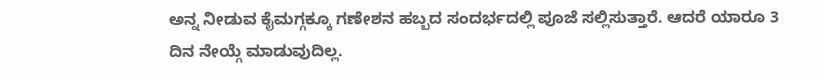ಅನ್ನ ನೀಡುವ ಕೈಮಗ್ಗಕ್ಕೂ ಗಣೇಶನ ಹಬ್ಬದ ಸಂದರ್ಭದಲ್ಲಿ ಪೂಜೆ ಸಲ್ಲಿಸುತ್ತಾರೆ. ಆದರೆ ಯಾರೂ 3 ದಿನ ನೇಯ್ಗೆ ಮಾಡುವುದಿಲ್ಲ.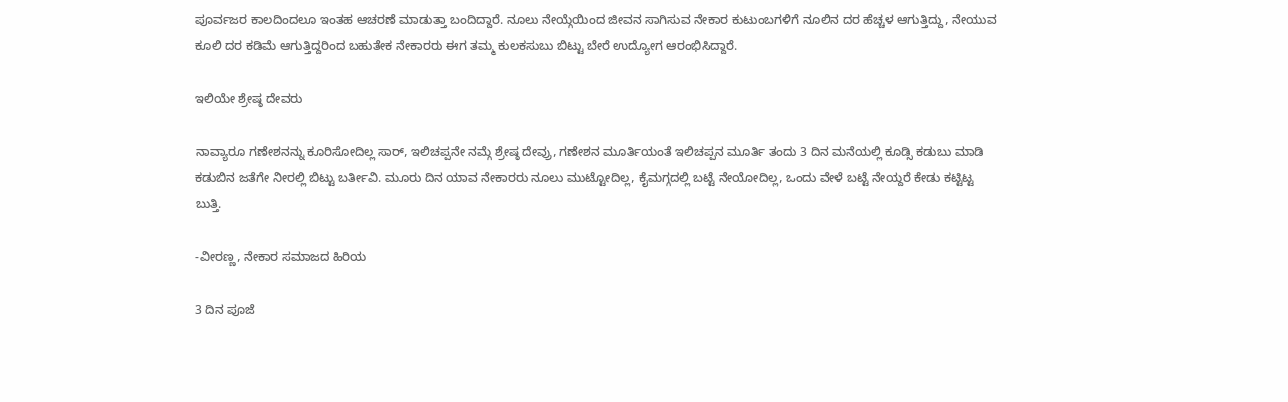ಪೂರ್ವಜರ ಕಾಲದಿಂದಲೂ ಇಂತಹ ಆಚರಣೆ ಮಾಡುತ್ತಾ ಬಂದಿದ್ದಾರೆ. ನೂಲು ನೇಯ್ಗೆಯಿಂದ ಜೀವನ ಸಾಗಿಸುವ ನೇಕಾರ ಕುಟುಂಬಗಳಿಗೆ ನೂಲಿನ ದರ ಹೆಚ್ಚಳ ಆಗುತ್ತಿದ್ದು, ನೇಯುವ ಕೂಲಿ ದರ ಕಡಿಮೆ ಆಗುತ್ತಿದ್ದರಿಂದ ಬಹುತೇಕ ನೇಕಾರರು ಈಗ ತಮ್ಮ ಕುಲಕಸುಬು ಬಿಟ್ಟು ಬೇರೆ ಉದ್ಯೋಗ ಆರಂಭಿಸಿದ್ದಾರೆ.

ಇಲಿಯೇ ಶ್ರೇಷ್ಠ ದೇವರು

ನಾವ್ಯಾರೂ ಗಣೇಶನನ್ನು ಕೂರಿಸೋದಿಲ್ಲ ಸಾರ್, ಇಲಿಚಪ್ಪನೇ ನಮ್ಗೆ ಶ್ರೇಷ್ಠ ದೇವ್ರು, ಗಣೇಶನ ಮೂರ್ತಿಯಂತೆ ಇಲಿಚಪ್ಪನ ಮೂರ್ತಿ ತಂದು 3 ದಿನ ಮನೆಯಲ್ಲಿ ಕೂಡ್ಸಿ ಕಡುಬು ಮಾಡಿ ಕಡುಬಿನ ಜತೆಗೇ ನೀರಲ್ಲಿ ಬಿಟ್ಟು ಬರ್ತೀವಿ. ಮೂರು ದಿನ ಯಾವ ನೇಕಾರರು ನೂಲು ಮುಟ್ಟೋದಿಲ್ಲ, ಕೈಮಗ್ಗದಲ್ಲಿ ಬಟ್ಟೆ ನೇಯೋದಿಲ್ಲ, ಒಂದು ವೇಳೆ ಬಟ್ಟೆ ನೇಯ್ದರೆ ಕೇಡು ಕಟ್ಟಿಟ್ಟ ಬುತ್ತಿ.

-ವೀರಣ್ಣ, ನೇಕಾರ ಸಮಾಜದ ಹಿರಿಯ

3 ದಿನ ಪೂಜೆ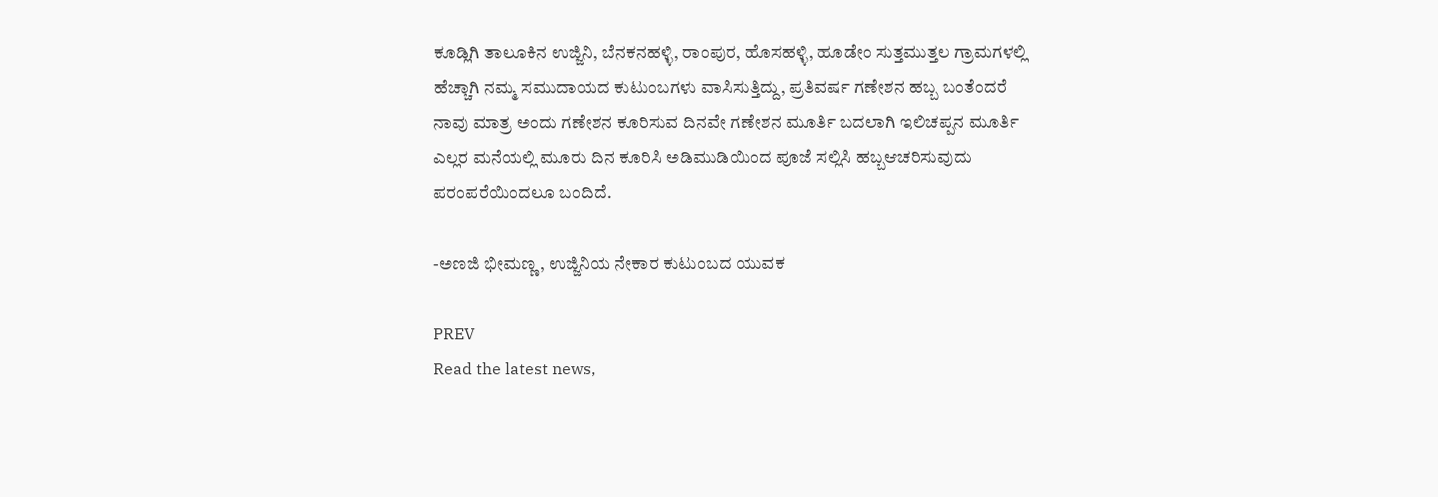ಕೂಡ್ಲಿಗಿ ತಾಲೂಕಿನ ಉಜ್ಜಿನಿ, ಬೆನಕನಹಳ್ಳಿ, ರಾಂಪುರ, ಹೊಸಹಳ್ಳಿ, ಹೂಡೇಂ ಸುತ್ತಮುತ್ತಲ ಗ್ರಾಮಗಳಲ್ಲಿ ಹೆಚ್ಚಾಗಿ ನಮ್ಮ ಸಮುದಾಯದ ಕುಟುಂಬಗಳು ವಾಸಿಸುತ್ತಿದ್ದು, ಪ್ರತಿವರ್ಷ ಗಣೇಶನ ಹಬ್ಬ ಬಂತೆಂದರೆ ನಾವು ಮಾತ್ರ ಅಂದು ಗಣೇಶನ ಕೂರಿಸುವ ದಿನವೇ ಗಣೇಶನ ಮೂರ್ತಿ ಬದಲಾಗಿ ಇಲಿಚಪ್ಪನ ಮೂರ್ತಿ ಎಲ್ಲರ ಮನೆಯಲ್ಲಿ ಮೂರು ದಿನ ಕೂರಿಸಿ ಅಡಿಮುಡಿಯಿಂದ ಪೂಜೆ ಸಲ್ಲಿಸಿ ಹಬ್ಬಆಚರಿಸುವುದು ಪರಂಪರೆಯಿಂದಲೂ ಬಂದಿದೆ.

-ಅಣಜಿ ಭೀಮಣ್ಣ, ಉಜ್ಜಿನಿಯ ನೇಕಾರ ಕುಟುಂಬದ ಯುವಕ

PREV
Read the latest news,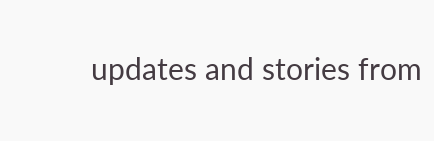updates and stories from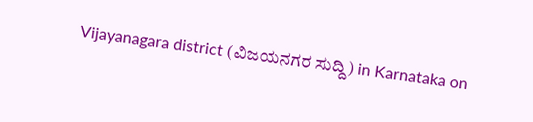Vijayanagara district (ವಿಜಯನಗರ ಸುದ್ದಿ) in Karnataka on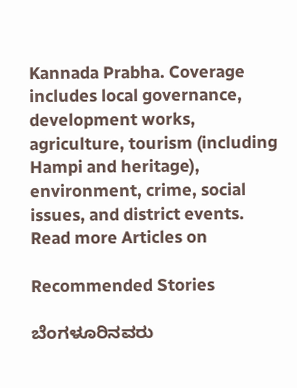Kannada Prabha. Coverage includes local governance, development works, agriculture, tourism (including Hampi and heritage), environment, crime, social issues, and district events.
Read more Articles on

Recommended Stories

ಬೆಂಗಳೂರಿನವರು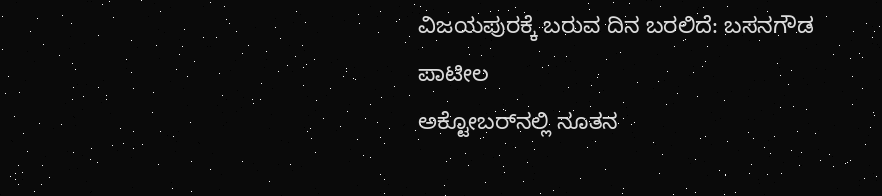ವಿಜಯಪುರಕ್ಕೆ ಬರುವ ದಿನ ಬರಲಿದೆ: ಬಸನಗೌಡ ಪಾಟೀಲ
ಅಕ್ಟೋಬರ್‌ನಲ್ಲಿ ನೂತನ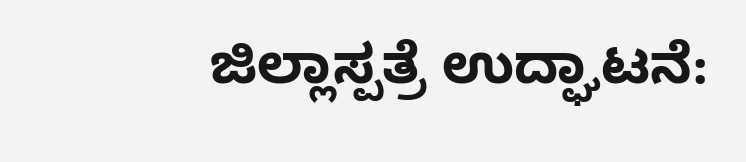ಜಿಲ್ಲಾಸ್ಪತ್ರೆ ಉದ್ಘಾಟನೆ: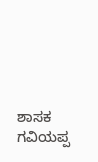ಶಾಸಕ ಗವಿಯಪ್ಪ